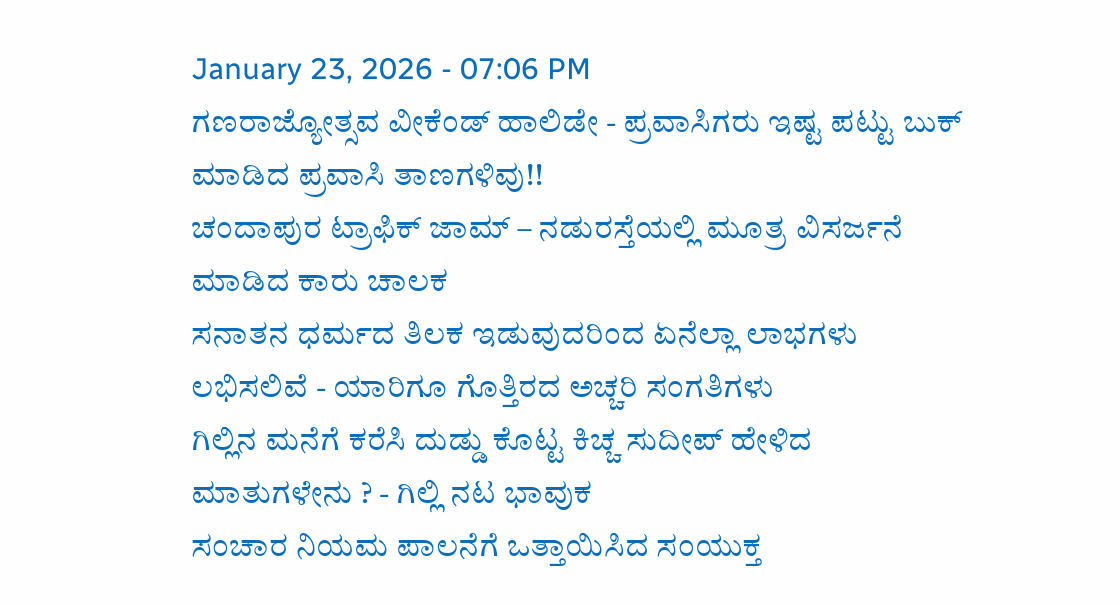January 23, 2026 - 07:06 PM
ಗಣರಾಜ್ಯೋತ್ಸವ ವೀಕೆಂಡ್ ಹಾಲಿಡೇ - ಪ್ರವಾಸಿಗರು ಇಷ್ಟ ಪಟ್ಟು ಬುಕ್ ಮಾಡಿದ ಪ್ರವಾಸಿ ತಾಣಗಳಿವು!!
ಚಂದಾಪುರ ಟ್ರಾಫಿಕ್ ಜಾಮ್ – ನಡುರಸ್ತೆಯಲ್ಲಿ ಮೂತ್ರ ವಿಸರ್ಜನೆ ಮಾಡಿದ ಕಾರು ಚಾಲಕ
ಸನಾತನ ಧರ್ಮದ ತಿಲಕ ಇಡುವುದರಿಂದ ಏನೆಲ್ಲಾ ಲಾಭಗಳು ಲಭಿಸಲಿವೆ - ಯಾರಿಗೂ ಗೊತ್ತಿರದ ಅಚ್ಚರಿ ಸಂಗತಿಗಳು
ಗಿಲ್ಲಿನ ಮನೆಗೆ ಕರೆಸಿ ದುಡ್ಡು ಕೊಟ್ಟ ಕಿಚ್ಚ ಸುದೀಪ್ ಹೇಳಿದ ಮಾತುಗಳೇನು ? - ಗಿಲ್ಲಿ ನಟ ಭಾವುಕ
ಸಂಚಾರ ನಿಯಮ ಪಾಲನೆಗೆ ಒತ್ತಾಯಿಸಿದ ಸಂಯುಕ್ತ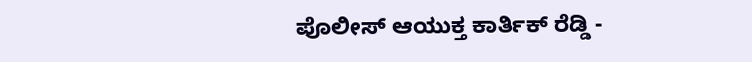ಪೊಲೀಸ್ ಆಯುಕ್ತ ಕಾರ್ತಿಕ್ ರೆಡ್ಡಿ -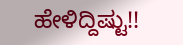ಹೇಳಿದ್ದಿಷ್ಟು!!